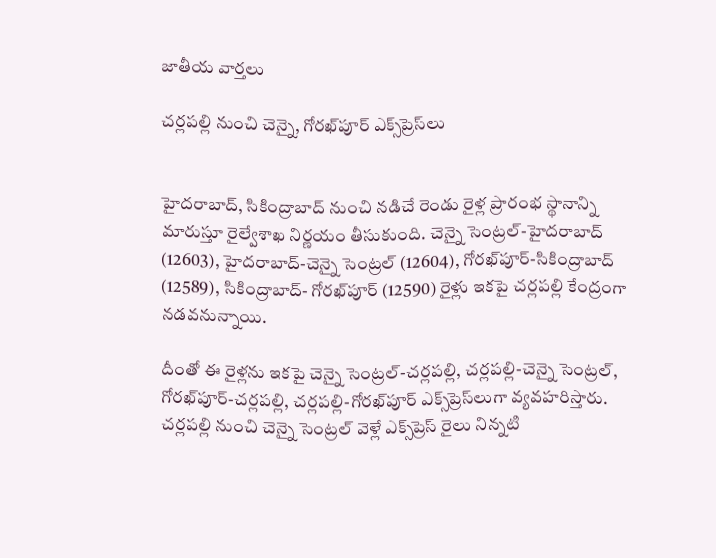జాతీయ వార్తలు

చర్లపల్లి నుంచి చెన్నై, గోరఖ్‌పూర్ ఎక్స్‌ప్రెస్‌లు


హైదరాబాద్, సికింద్రాబాద్ నుంచి నడిచే రెండు రైళ్ల ప్రారంభ స్థానాన్ని మారుస్తూ రైల్వేశాఖ నిర్ణయం తీసుకుంది. చెన్నై సెంట్రల్-హైదరాబాద్ (12603), హైదరాబాద్-చెన్నై సెంట్రల్ (12604), గోరఖ్‌పూర్-సికింద్రాబాద్ (12589), సికింద్రాబాద్- గోరఖ్‌పూర్ (12590) రైళ్లు ఇకపై చర్లపల్లి కేంద్రంగా నడవనున్నాయి.

దీంతో ఈ రైళ్లను ఇకపై చెన్నై సెంట్రల్-చర్లపల్లి, చర్లపల్లి-చెన్నై సెంట్రల్, గోరఖ్‌పూర్-చర్లపల్లి, చర్లపల్లి-గోరఖ్‌పూర్‌ ఎక్స్‌ప్రెస్‌లుగా వ్యవహరిస్తారు. చర్లపల్లి నుంచి చెన్నై సెంట్రల్ వెళ్లే ఎక్స్‌ప్రెస్‌ రైలు నిన్నటి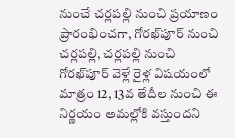నుంచే చర్లపల్లి నుంచి ప్రయాణం ప్రారంభించగా, గోరఖ్‌పూర్ నుంచి చర్లపల్లి, చర్లపల్లి నుంచి గోరఖ్‌పూర్ వెళ్లే రైళ్ల విషయంలో మాత్రం 12, 13వ తేదీల నుంచి ఈ నిర్ణయం అమల్లోకి వస్తుందని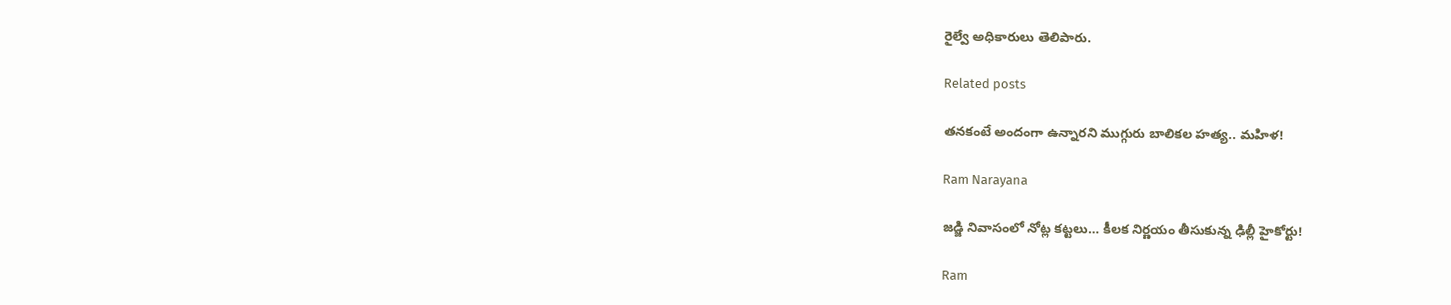రైల్వే అధికారులు తెలిపారు.

Related posts

తనకంటే అందంగా ఉన్నారని ముగ్గురు బాలికల హత్య.. మహిళ!

Ram Narayana

జడ్జి నివాసంలో నోట్ల కట్టలు… కీలక నిర్ణయం తీసుకున్న ఢిల్లీ హైకోర్టు!

Ram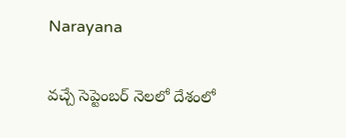Narayana

వచ్చే సెప్టెంబర్ నెలలో దేశంలో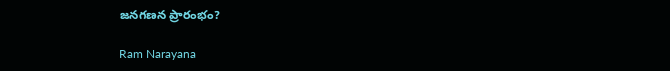జనగణన ప్రారంభం?

Ram Narayana